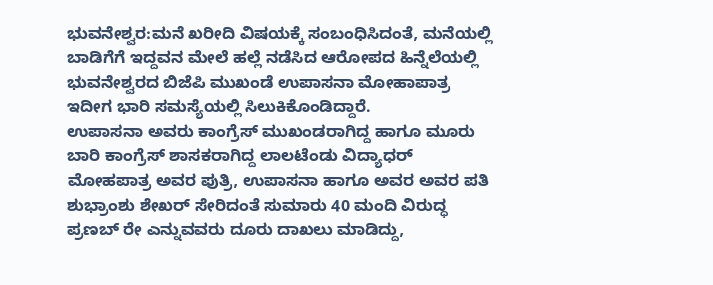ಭುವನೇಶ್ವರ:ಮನೆ ಖರೀದಿ ವಿಷಯಕ್ಕೆ ಸಂಬಂಧಿಸಿದಂತೆ, ಮನೆಯಲ್ಲಿ ಬಾಡಿಗೆಗೆ ಇದ್ದವನ ಮೇಲೆ ಹಲ್ಲೆ ನಡೆಸಿದ ಆರೋಪದ ಹಿನ್ನೆಲೆಯಲ್ಲಿ ಭುವನೇಶ್ವರದ ಬಿಜೆಪಿ ಮುಖಂಡೆ ಉಪಾಸನಾ ಮೋಹಾಪಾತ್ರ ಇದೀಗ ಭಾರಿ ಸಮಸ್ಯೆಯಲ್ಲಿ ಸಿಲುಕಿಕೊಂಡಿದ್ದಾರೆ.
ಉಪಾಸನಾ ಅವರು ಕಾಂಗ್ರೆಸ್ ಮುಖಂಡರಾಗಿದ್ದ ಹಾಗೂ ಮೂರು ಬಾರಿ ಕಾಂಗ್ರೆಸ್ ಶಾಸಕರಾಗಿದ್ದ ಲಾಲಟೆಂಡು ವಿದ್ಯಾಧರ್ ಮೋಹಪಾತ್ರ ಅವರ ಪುತ್ರಿ, ಉಪಾಸನಾ ಹಾಗೂ ಅವರ ಅವರ ಪತಿ ಶುಭ್ರಾಂಶು ಶೇಖರ್ ಸೇರಿದಂತೆ ಸುಮಾರು 40 ಮಂದಿ ವಿರುದ್ಧ ಪ್ರಣಬ್ ರೇ ಎನ್ನುವವರು ದೂರು ದಾಖಲು ಮಾಡಿದ್ದು,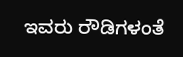ಇವರು ರೌಡಿಗಳಂತೆ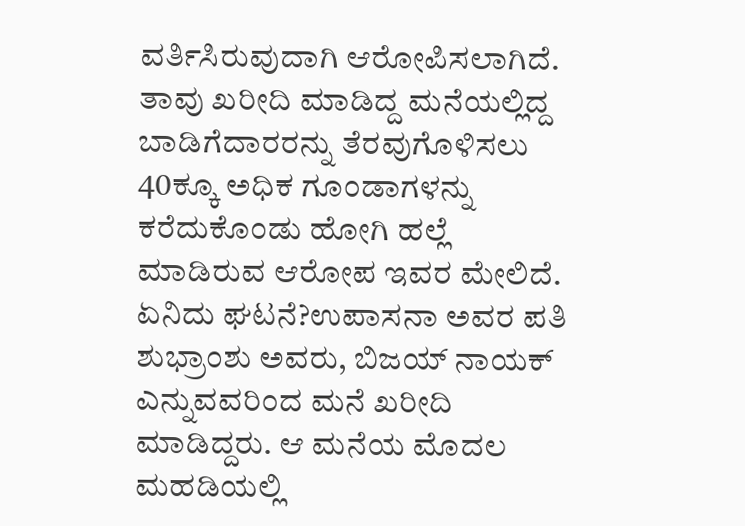ವರ್ತಿಸಿರುವುದಾಗಿ ಆರೋಪಿಸಲಾಗಿದೆ.
ತಾವು ಖರೀದಿ ಮಾಡಿದ್ದ ಮನೆಯಲ್ಲಿದ್ದ ಬಾಡಿಗೆದಾರರನ್ನು ತೆರವುಗೊಳಿಸಲು 40ಕ್ಕೂ ಅಧಿಕ ಗೂಂಡಾಗಳನ್ನು ಕರೆದುಕೊಂಡು ಹೋಗಿ ಹಲ್ಲೆ ಮಾಡಿರುವ ಆರೋಪ ಇವರ ಮೇಲಿದೆ.
ಏನಿದು ಘಟನೆ?ಉಪಾಸನಾ ಅವರ ಪತಿ ಶುಭ್ರಾಂಶು ಅವರು, ಬಿಜಯ್ ನಾಯಕ್ ಎನ್ನುವವರಿಂದ ಮನೆ ಖರೀದಿ ಮಾಡಿದ್ದರು. ಆ ಮನೆಯ ಮೊದಲ ಮಹಡಿಯಲ್ಲಿ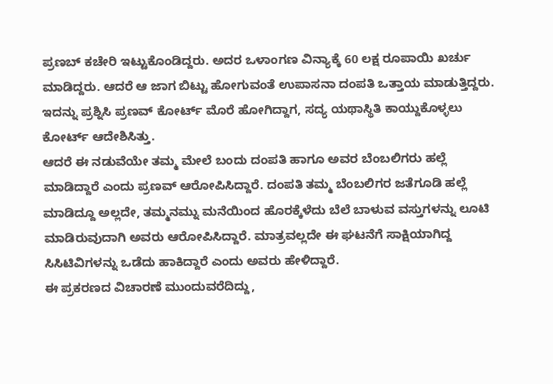ಪ್ರಣಬ್ ಕಚೇರಿ ಇಟ್ಟುಕೊಂಡಿದ್ದರು. ಅದರ ಒಳಾಂಗಣ ವಿನ್ಯಾಕ್ಕೆ 60 ಲಕ್ಷ ರೂಪಾಯಿ ಖರ್ಚು ಮಾಡಿದ್ದರು. ಆದರೆ ಆ ಜಾಗ ಬಿಟ್ಟು ಹೋಗುವಂತೆ ಉಪಾಸನಾ ದಂಪತಿ ಒತ್ತಾಯ ಮಾಡುತ್ತಿದ್ದರು. ಇದನ್ನು ಪ್ರಶ್ನಿಸಿ ಪ್ರಣವ್ ಕೋರ್ಟ್ ಮೊರೆ ಹೋಗಿದ್ದಾಗ, ಸದ್ಯ ಯಥಾಸ್ಥಿತಿ ಕಾಯ್ದುಕೊಳ್ಳಲು ಕೋರ್ಟ್ ಆದೇಶಿಸಿತ್ತು.
ಆದರೆ ಈ ನಡುವೆಯೇ ತಮ್ಮ ಮೇಲೆ ಬಂದು ದಂಪತಿ ಹಾಗೂ ಅವರ ಬೆಂಬಲಿಗರು ಹಲ್ಲೆ ಮಾಡಿದ್ದಾರೆ ಎಂದು ಪ್ರಣವ್ ಆರೋಪಿಸಿದ್ದಾರೆ. ದಂಪತಿ ತಮ್ಮ ಬೆಂಬಲಿಗರ ಜತೆಗೂಡಿ ಹಲ್ಲೆ ಮಾಡಿದ್ದೂ ಅಲ್ಲದೇ, ತಮ್ಮನಮ್ನು ಮನೆಯಿಂದ ಹೊರಕ್ಕೆಳೆದು ಬೆಲೆ ಬಾಳುವ ವಸ್ತುಗಳನ್ನು ಲೂಟಿ ಮಾಡಿರುವುದಾಗಿ ಅವರು ಆರೋಪಿಸಿದ್ದಾರೆ. ಮಾತ್ರವಲ್ಲದೇ ಈ ಘಟನೆಗೆ ಸಾಕ್ಷಿಯಾಗಿದ್ದ ಸಿಸಿಟಿವಿಗಳನ್ನು ಒಡೆದು ಹಾಕಿದ್ದಾರೆ ಎಂದು ಅವರು ಹೇಳಿದ್ದಾರೆ.
ಈ ಪ್ರಕರಣದ ವಿಚಾರಣೆ ಮುಂದುವರೆದಿದ್ದು,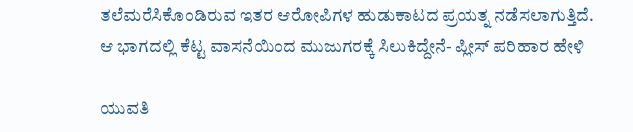ತಲೆಮರೆಸಿಕೊಂಡಿರುವ ಇತರ ಆರೋಪಿಗಳ ಹುಡುಕಾಟದ ಪ್ರಯತ್ನ ನಡೆಸಲಾಗುತ್ತಿದೆ.
ಆ ಭಾಗದಲ್ಲಿ ಕೆಟ್ಟ ವಾಸನೆಯಿಂದ ಮುಜುಗರಕ್ಕೆ ಸಿಲುಕಿದ್ದೇನೆ- ಪ್ಲೀಸ್ ಪರಿಹಾರ ಹೇಳಿ

ಯುವತಿ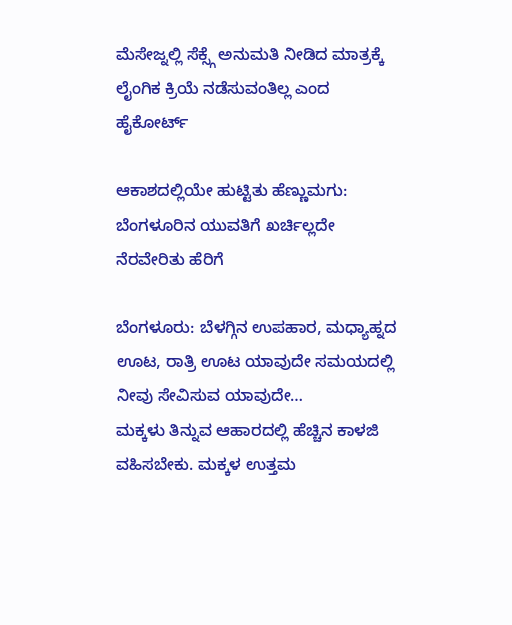ಮೆಸೇಜ್ನಲ್ಲಿ ಸೆಕ್ಸ್ಗೆ ಅನುಮತಿ ನೀಡಿದ ಮಾತ್ರಕ್ಕೆ ಲೈಂಗಿಕ ಕ್ರಿಯೆ ನಡೆಸುವಂತಿಲ್ಲ ಎಂದ ಹೈಕೋರ್ಟ್

ಆಕಾಶದಲ್ಲಿಯೇ ಹುಟ್ಟಿತು ಹೆಣ್ಣುಮಗು: ಬೆಂಗಳೂರಿನ ಯುವತಿಗೆ ಖರ್ಚಿಲ್ಲದೇ ನೆರವೇರಿತು ಹೆರಿಗೆ

ಬೆಂಗಳೂರು: ಬೆಳಗ್ಗಿನ ಉಪಹಾರ, ಮಧ್ಯಾಹ್ನದ ಊಟ, ರಾತ್ರಿ ಊಟ ಯಾವುದೇ ಸಮಯದಲ್ಲಿ ನೀವು ಸೇವಿಸುವ ಯಾವುದೇ…
ಮಕ್ಕಳು ತಿನ್ನುವ ಆಹಾರದಲ್ಲಿ ಹೆಚ್ಚಿನ ಕಾಳಜಿ ವಹಿಸಬೇಕು. ಮಕ್ಕಳ ಉತ್ತಮ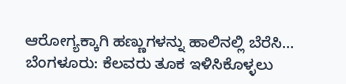ಆರೋಗ್ಯಕ್ಕಾಗಿ ಹಣ್ಣುಗಳನ್ನು ಹಾಲಿನಲ್ಲಿ ಬೆರೆಸಿ…
ಬೆಂಗಳೂರು: ಕೆಲವರು ತೂಕ ಇಳಿಸಿಕೊಳ್ಳಲು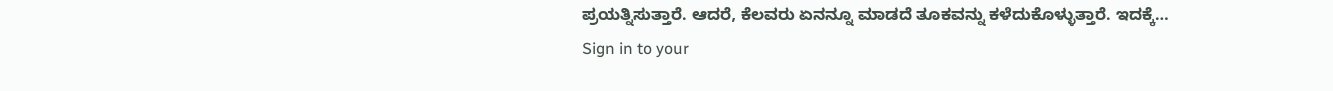ಪ್ರಯತ್ನಿಸುತ್ತಾರೆ. ಆದರೆ, ಕೆಲವರು ಏನನ್ನೂ ಮಾಡದೆ ತೂಕವನ್ನು ಕಳೆದುಕೊಳ್ಳುತ್ತಾರೆ. ಇದಕ್ಕೆ…
Sign in to your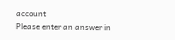account
Please enter an answer in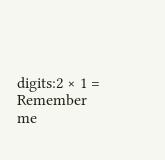digits:2 × 1 =
Remember me